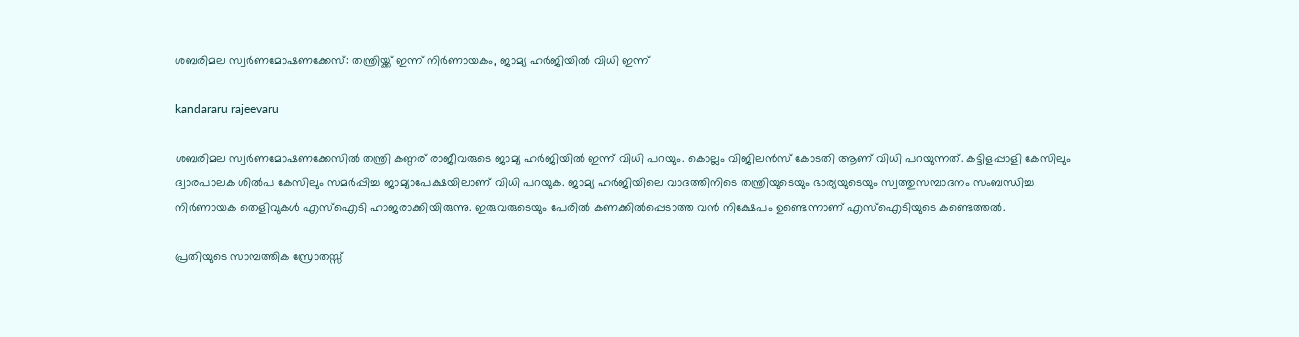ശബരിമല സ്വർണമോഷണക്കേസ്: തന്ത്രിയ്ക്ക് ഇന്ന് നിർണായകം, ജാമ്യ ഹർജിയിൽ വിധി ഇന്ന്

kandararu rajeevaru

ശബരിമല സ്വർണമോഷണക്കേസിൽ തന്ത്രി കണ്ഠര് രാജീവരുടെ ജാമ്യ ഹർജിയിൽ ഇന്ന് വിധി പറയും. കൊല്ലം വിജിലൻസ് കോടതി ആണ് വിധി പറയുന്നത്. കട്ടിളപ്പാളി കേസിലും ദ്വാരപാലക ശിൽപ കേസിലും സമർപ്പിച്ച ജാമ്യാപേക്ഷയിലാണ് വിധി പറയുക. ജാമ്യ ഹർജിയിലെ വാദത്തിനിടെ തന്ത്രിയുടെയും ഭാര്യയുടെയും സ്വത്തുസമ്പാദനം സംബന്ധിച്ച നിർണായക തെളിവുകൾ എസ്ഐടി ഹാജരാക്കിയിരുന്നു. ഇരുവരുടെയും പേരിൽ കണക്കിൽപ്പെടാത്ത വൻ നിക്ഷേപം ഉണ്ടെന്നാണ് എസ്ഐടിയുടെ കണ്ടെത്തൽ.

പ്രതിയുടെ സാമ്പത്തിക സ്രോതസ്സ്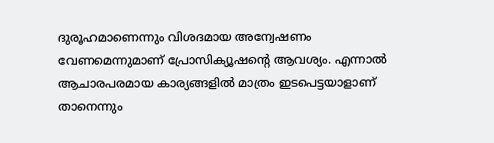ദുരൂഹമാണെന്നും വിശദമായ അന്വേഷണം വേണമെന്നുമാണ് പ്രോസിക്യൂഷൻ്റെ ആവശ്യം. എന്നാൽ ആചാരപരമായ കാര്യങ്ങളിൽ മാത്രം ഇടപെട്ടയാളാണ് താനെന്നും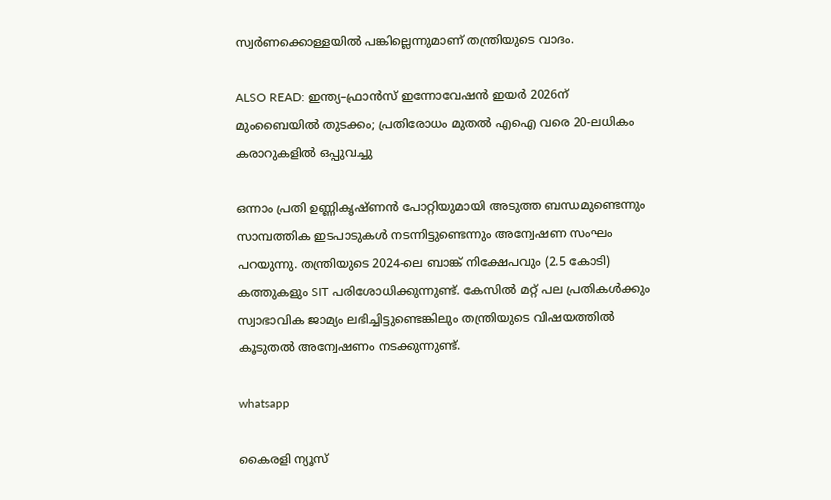സ്വർണക്കൊള്ളയിൽ പങ്കില്ലെന്നുമാണ് തന്ത്രിയുടെ വാദം.

ALSO READ: ഇന്ത്യ–ഫ്രാൻസ് ഇന്നോവേഷൻ ഇയർ 2026ന് മുംബൈയിൽ തുടക്കം; പ്രതിരോധം മുതൽ എഐ വരെ 20-ലധികം കരാറുകളിൽ ഒപ്പുവച്ചു

ഒന്നാം പ്രതി ഉണ്ണികൃഷ്ണൻ പോറ്റിയുമായി അടുത്ത ബന്ധമുണ്ടെന്നും സാമ്പത്തിക ഇടപാടുകൾ നടന്നിട്ടുണ്ടെന്നും അന്വേഷണ സംഘം പറയുന്നു. തന്ത്രിയുടെ 2024-ലെ ബാങ്ക് നിക്ഷേപവും (2.5 കോടി) കത്തുകളും SIT പരിശോധിക്കുന്നുണ്ട്. കേസിൽ മറ്റ് പല പ്രതികൾക്കും സ്വാഭാവിക ജാമ്യം ലഭിച്ചിട്ടുണ്ടെങ്കിലും തന്ത്രിയുടെ വിഷയത്തിൽ കൂടുതൽ അന്വേഷണം നടക്കുന്നുണ്ട്.

whatsapp

കൈരളി ന്യൂസ്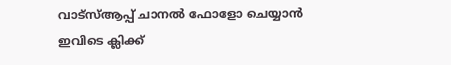വാട്‌സ്ആപ്പ് ചാനല്‍ ഫോളോ ചെയ്യാന്‍ ഇവിടെ ക്ലിക്ക്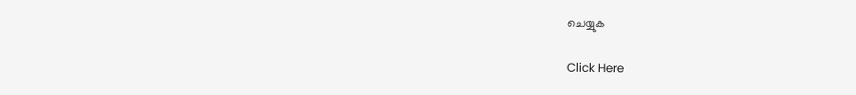ചെയ്യുക

Click Here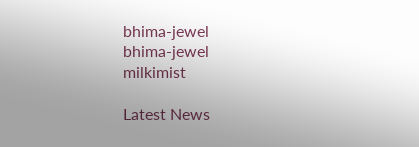bhima-jewel
bhima-jewel
milkimist

Latest News